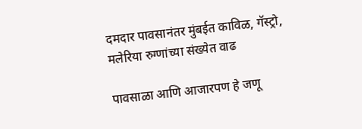दमदार पावसानंतर मुंबईत काविळ, गॅस्ट्रो, मलेरिया रुग्णांच्या संख्येत वाढ

पावसाळा आणि आजारपण हे जणू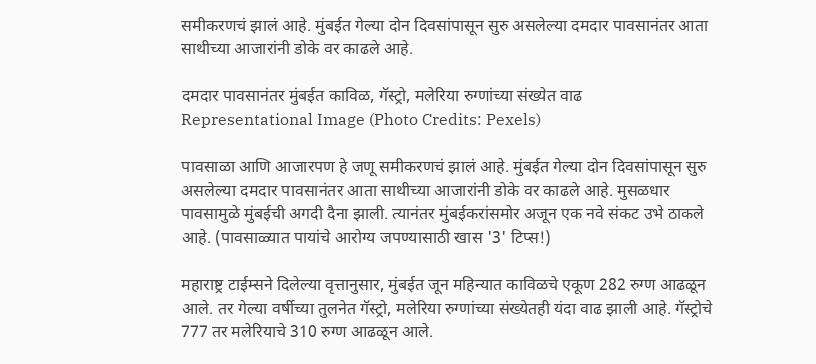समीकरणचं झालं आहे. मुंबईत गेल्या दोन दिवसांपासून सुरु असलेल्या दमदार पावसानंतर आता साथीच्या आजारांनी डोके वर काढले आहे.

दमदार पावसानंतर मुंबईत काविळ, गॅस्ट्रो, मलेरिया रुग्णांच्या संख्येत वाढ
Representational Image (Photo Credits: Pexels)

पावसाळा आणि आजारपण हे जणू समीकरणचं झालं आहे. मुंबईत गेल्या दोन दिवसांपासून सुरु असलेल्या दमदार पावसानंतर आता साथीच्या आजारांनी डोके वर काढले आहे. मुसळधार पावसामुळे मुंबईची अगदी दैना झाली. त्यानंतर मुंबईकरांसमोर अजून एक नवे संकट उभे ठाकले आहे. (पावसाळ्यात पायांचे आरोग्य जपण्यासाठी खास '3' टिप्स!)

महाराष्ट्र टाईम्सने दिलेल्या वृत्तानुसार, मुंबईत जून महिन्यात काविळचे एकूण 282 रुग्ण आढळून आले. तर गेल्या वर्षीच्या तुलनेत गॅस्ट्रो, मलेरिया रुग्णांच्या संख्येतही यंदा वाढ झाली आहे. गॅस्ट्रोचे 777 तर मलेरियाचे 310 रुग्ण आढळून आले.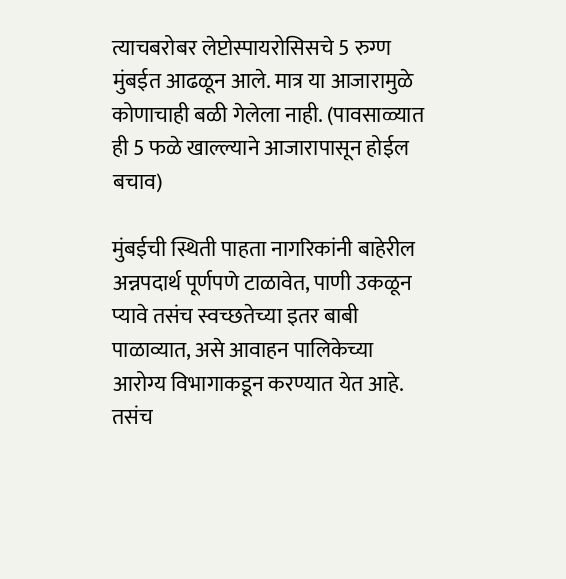त्याचबरोबर लेप्टोस्पायरोसिसचे 5 रुग्ण मुंबईत आढळून आले. मात्र या आजारामुळे कोणाचाही बळी गेलेला नाही. (पावसाळ्यात ही 5 फळे खाल्ल्याने आजारापासून होईल बचाव)

मुंबईची स्थिती पाहता नागरिकांनी बाहेरील अन्नपदार्थ पूर्णपणे टाळावेत, पाणी उकळून प्यावे तसंच स्वच्छतेच्या इतर बाबी पाळाव्यात, असे आवाहन पालिकेच्या आरोग्य विभागाकडून करण्यात येत आहे. तसंच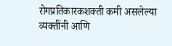रोगप्रतिकारकशक्ती कमी असलेल्या व्यक्तींनी आणि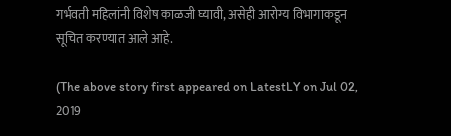गर्भवती महिलांनी विशेष काळजी घ्यावी, असेही आरोग्य विभागाकडून सूचित करण्यात आले आहे.

(The above story first appeared on LatestLY on Jul 02, 2019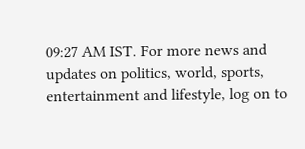09:27 AM IST. For more news and updates on politics, world, sports, entertainment and lifestyle, log on to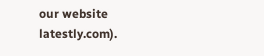our website latestly.com).